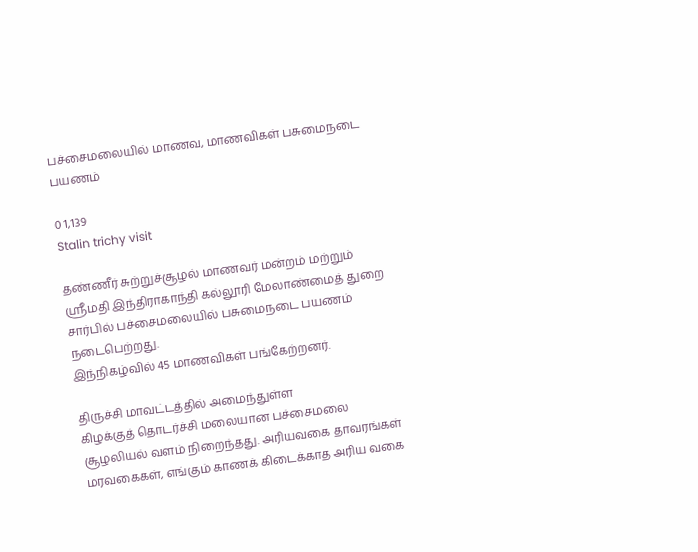பச்சைமலையில் மாணவ, மாணவிகள் பசுமைநடை பயணம்

0 1,139
Stalin trichy visit

தண்ணீர் சுற்றுச்சூழல் மாணவர் மன்றம் மற்றும் ஸ்ரீமதி இந்திராகாந்தி கல்லூரி மேலாண்மைத் துறை சார்பில் பச்சைமலையில் பசுமைநடை பயணம் நடைபெற்றது.
இந்நிகழ்வில் 45 மாணவிகள் பங்கேற்றனர்.

திருச்சி மாவட்டத்தில் அமைந்துள்ள
கிழக்குத் தொடர்ச்சி மலையான பச்சைமலை சூழலியல் வளம் நிறைந்தது. அரியவகை தாவரங்கள் மரவகைகள், எங்கும் காணக் கிடைக்காத அரிய வகை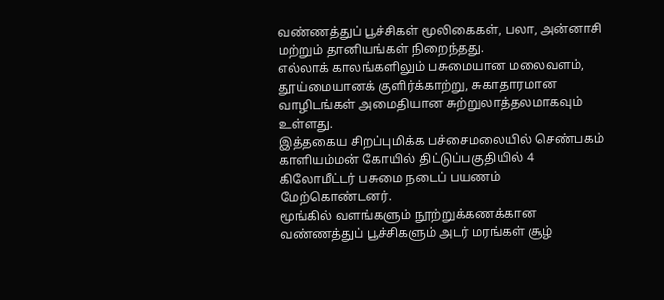வண்ணத்துப் பூச்சிகள் மூலிகைகள், பலா, அன்னாசி மற்றும் தானியங்கள் நிறைந்தது.
எல்லாக் காலங்களிலும் பசுமையான மலைவளம், தூய்மையானக் குளிர்க்காற்று, சுகாதாரமான வாழிடங்கள் அமைதியான சுற்றுலாத்தலமாகவும் உள்ளது.
இத்தகைய சிறப்புமிக்க பச்சைமலையில் செண்பகம் காளியம்மன் கோயில் திட்டுப்பகுதியில் 4 கிலோமீட்டர் பசுமை நடைப் பயணம் மேற்கொண்டனர்.
மூங்கில் வளங்களும் நூற்றுக்கணக்கான வண்ணத்துப் பூச்சிகளும் அடர் மரங்கள் சூழ்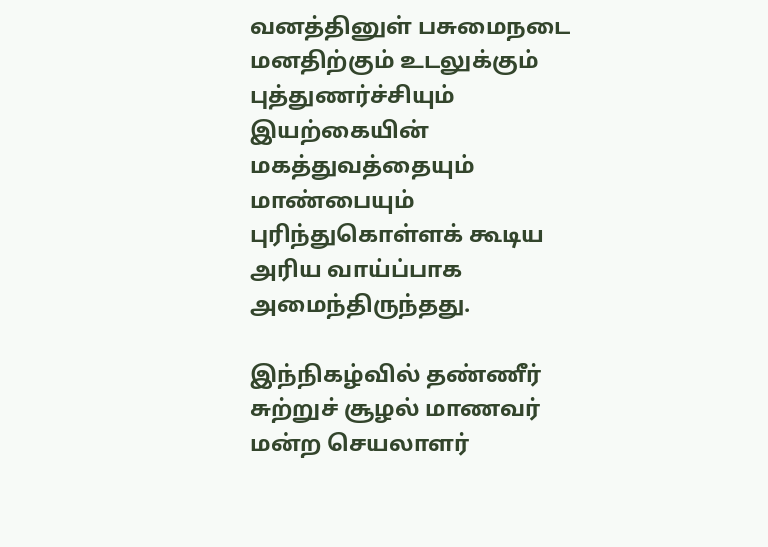வனத்தினுள் பசுமைநடை மனதிற்கும் உடலுக்கும் புத்துணர்ச்சியும் இயற்கையின் மகத்துவத்தையும் மாண்பையும் புரிந்துகொள்ளக் கூடிய அரிய வாய்ப்பாக அமைந்திருந்தது.

இந்நிகழ்வில் தண்ணீர் சுற்றுச் சூழல் மாணவர் மன்ற செயலாளர்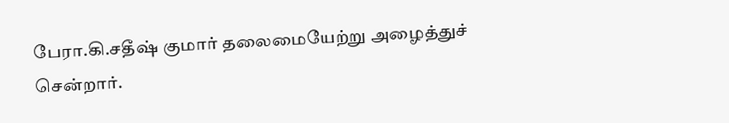பேரா.கி.சதீஷ் குமார் தலைமையேற்று அழைத்துச் சென்றார்.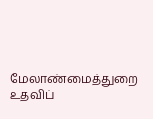மேலாண்மைத்துறை உதவிப்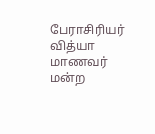பேராசிரியர் வித்யா மாணவர் மன்ற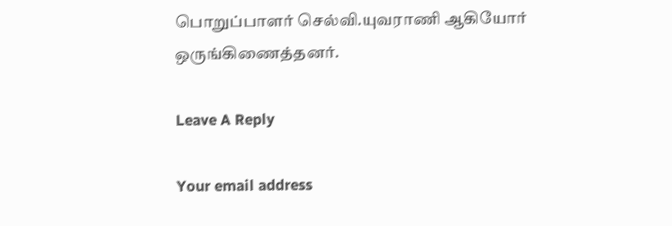பொறுப்பாளர் செல்வி.யுவராணி ஆகியோர் ஒருங்கிணைத்தனர்.

Leave A Reply

Your email address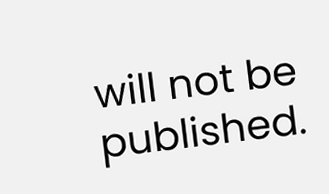will not be published.